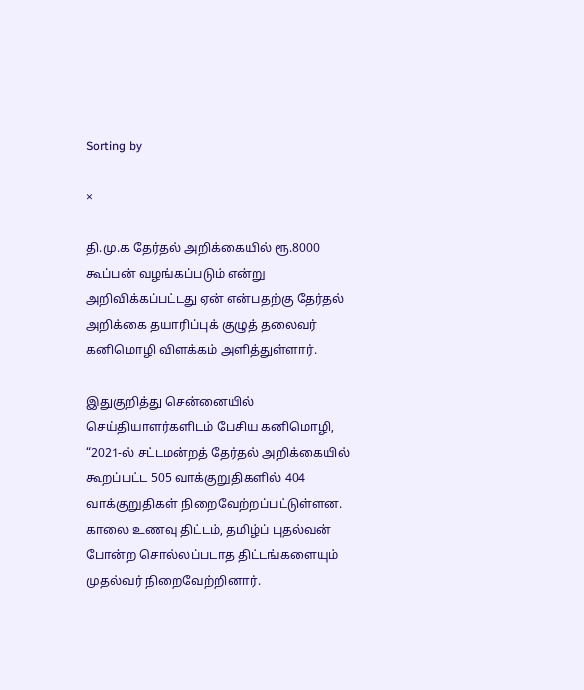Sorting by

×

தி.மு.க தேர்தல் அறிக்கையில் ரூ.8000 கூப்பன் வழங்கப்படும் என்று அறிவிக்கப்பட்டது ஏன் என்பதற்கு தேர்தல் அறிக்கை தயாரிப்புக் குழுத் தலைவர் கனிமொழி விளக்கம் அளித்துள்ளார்.

இதுகுறித்து சென்னையில் செய்தியாளர்களிடம் பேசிய கனிமொழி, “2021-ல் சட்டமன்றத் தேர்தல் அறிக்கையில் கூறப்பட்ட 505 வாக்குறுதிகளில் 404 வாக்குறுதிகள் நிறைவேற்றப்பட்டுள்ளன. காலை உணவு திட்டம், தமிழ்ப் புதல்வன் போன்ற சொல்லப்படாத திட்டங்களையும் முதல்வர் நிறைவேற்றினார்.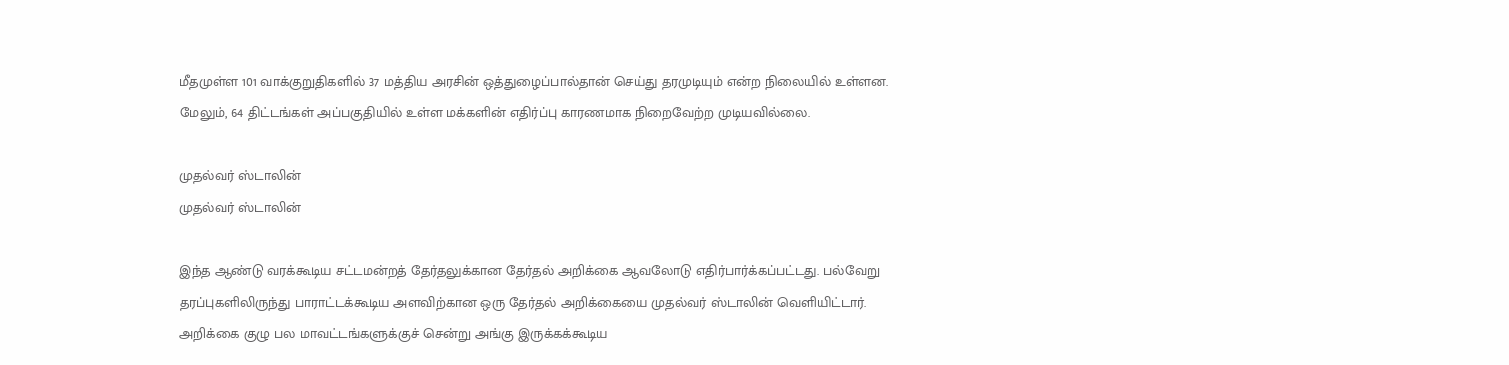மீதமுள்ள 101 வாக்குறுதிகளில் 37 மத்திய அரசின் ஒத்துழைப்பால்தான் செய்து தரமுடியும் என்ற நிலையில் உள்ளன. மேலும், 64 திட்டங்கள் அப்பகுதியில் உள்ள மக்களின் எதிர்ப்பு காரணமாக நிறைவேற்ற முடியவில்லை.

முதல்வர் ஸ்டாலின்
முதல்வர் ஸ்டாலின்

இந்த ஆண்டு வரக்கூடிய சட்டமன்றத் தேர்தலுக்கான தேர்தல் அறிக்கை ஆவலோடு எதிர்பார்க்கப்பட்டது. பல்வேறு தரப்புகளிலிருந்து பாராட்டக்கூடிய அளவிற்கான ஒரு தேர்தல் அறிக்கையை முதல்வர் ஸ்டாலின் வெளியிட்டார். அறிக்கை குழு பல மாவட்டங்களுக்குச் சென்று அங்கு இருக்கக்கூடிய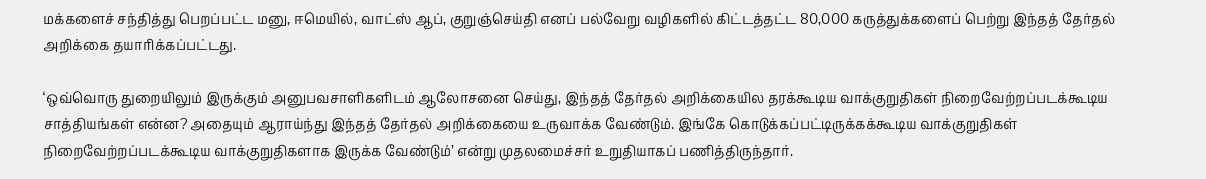மக்களைச் சந்தித்து பெறப்பட்ட மனு, ஈமெயில், வாட்ஸ் ஆப், குறுஞ்செய்தி எனப் பல்வேறு வழிகளில் கிட்டத்தட்ட 80,000 கருத்துக்களைப் பெற்று இந்தத் தேர்தல் அறிக்கை தயாரிக்கப்பட்டது.

‘ஒவ்வொரு துறையிலும் இருக்கும் அனுபவசாளிகளிடம் ஆலோசனை செய்து, இந்தத் தேர்தல் அறிக்கையில தரக்கூடிய வாக்குறுதிகள் நிறைவேற்றப்படக்கூடிய சாத்தியங்கள் என்ன? அதையும் ஆராய்ந்து இந்தத் தேர்தல் அறிக்கையை உருவாக்க வேண்டும். இங்கே கொடுக்கப்பட்டிருக்கக்கூடிய வாக்குறுதிகள் நிறைவேற்றப்படக்கூடிய வாக்குறுதிகளாக இருக்க வேண்டும்’ என்று முதலமைச்சர் உறுதியாகப் பணித்திருந்தார்.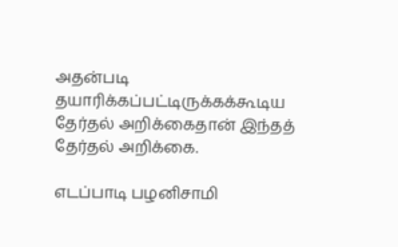அதன்படி தயாரிக்கப்பட்டிருக்கக்கூடிய தேர்தல் அறிக்கைதான் இந்தத் தேர்தல் அறிக்கை.

எடப்பாடி பழனிசாமி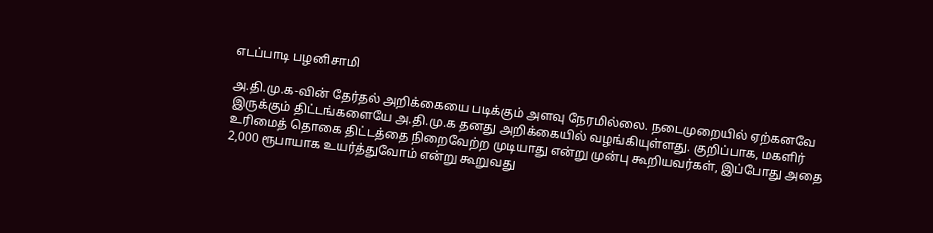எடப்பாடி பழனிசாமி

அ.தி.மு.க-வின் தேர்தல் அறிக்கையை படிக்கும் அளவு நேரமில்லை. நடைமுறையில் ஏற்கனவே இருக்கும் திட்டங்களையே அ.தி.மு.க தனது அறிக்கையில் வழங்கியுள்ளது. குறிப்பாக, மகளிர் உரிமைத் தொகை திட்டத்தை நிறைவேற்ற முடியாது என்று முன்பு கூறியவர்கள், இப்போது அதை 2,000 ரூபாயாக உயர்த்துவோம் என்று கூறுவது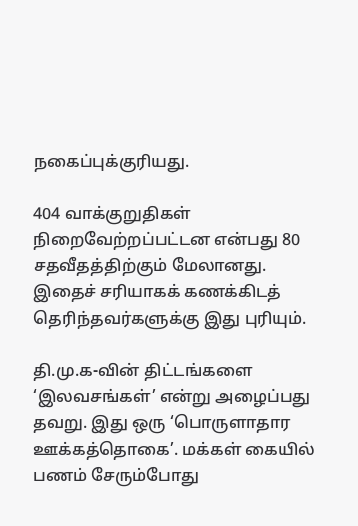நகைப்புக்குரியது.

404 வாக்குறுதிகள் நிறைவேற்றப்பட்டன என்பது 80 சதவீதத்திற்கும் மேலானது. இதைச் சரியாகக் கணக்கிடத் தெரிந்தவர்களுக்கு இது புரியும்.

தி.மு.க-வின் திட்டங்களை ‘இலவசங்கள்’ என்று அழைப்பது தவறு. இது ஒரு ‘பொருளாதார ஊக்கத்தொகை’. மக்கள் கையில் பணம் சேரும்போது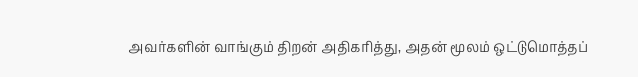அவர்களின் வாங்கும் திறன் அதிகரித்து, அதன் மூலம் ஒட்டுமொத்தப்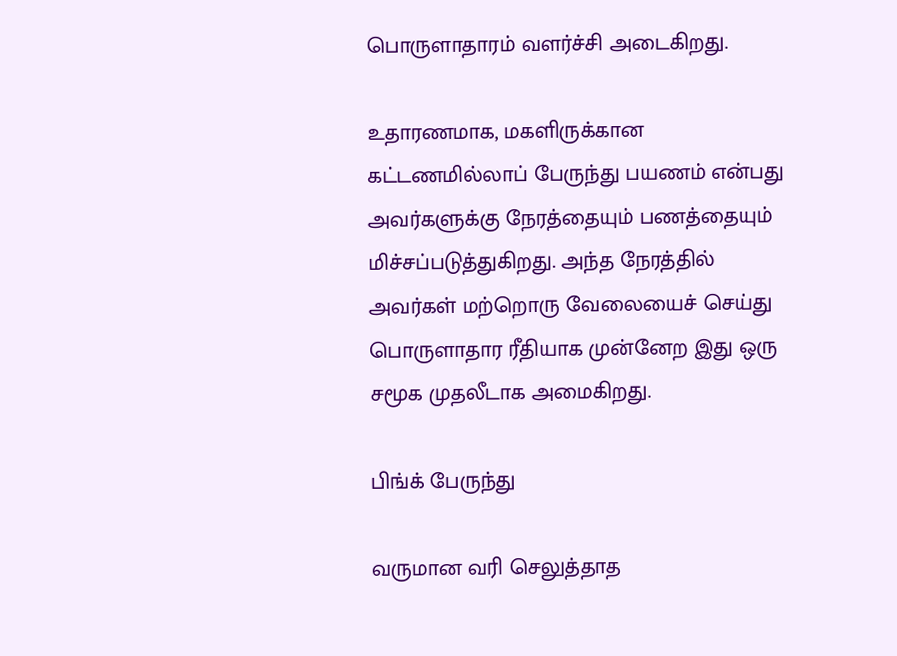பொருளாதாரம் வளர்ச்சி அடைகிறது.

உதாரணமாக, மகளிருக்கான கட்டணமில்லாப் பேருந்து பயணம் என்பது அவர்களுக்கு நேரத்தையும் பணத்தையும் மிச்சப்படுத்துகிறது. அந்த நேரத்தில் அவர்கள் மற்றொரு வேலையைச் செய்து பொருளாதார ரீதியாக முன்னேற இது ஒரு சமூக முதலீடாக அமைகிறது.

பிங்க் பேருந்து

வருமான வரி செலுத்தாத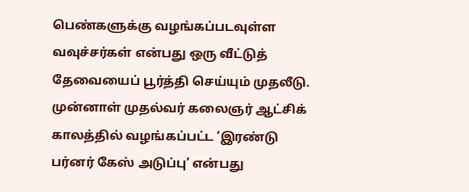பெண்களுக்கு வழங்கப்படவுள்ள வவுச்சர்கள் என்பது ஒரு வீட்டுத் தேவையைப் பூர்த்தி செய்யும் முதலீடு. முன்னாள் முதல்வர் கலைஞர் ஆட்சிக் காலத்தில் வழங்கப்பட்ட ‘இரண்டு பர்னர் கேஸ் அடுப்பு’ என்பது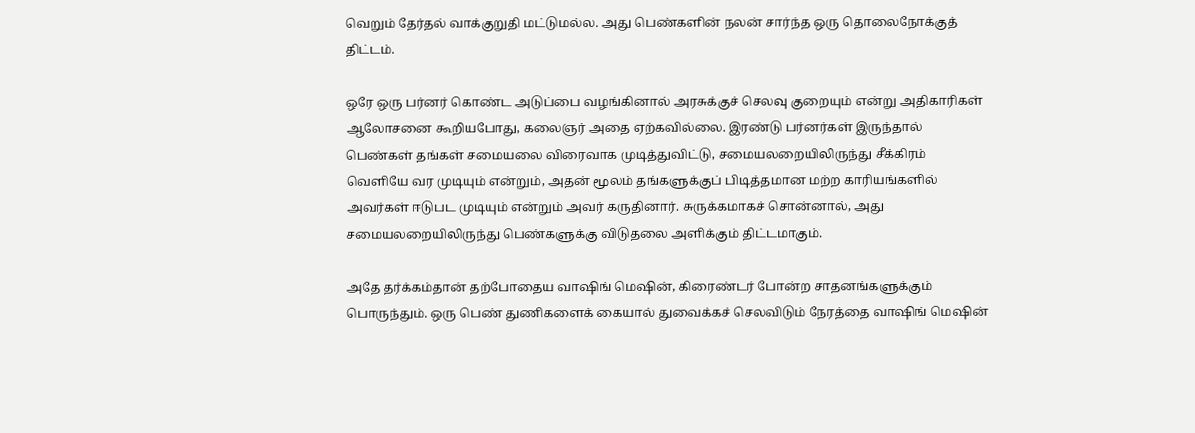வெறும் தேர்தல் வாக்குறுதி மட்டுமல்ல. அது பெண்களின் நலன் சார்ந்த ஒரு தொலைநோக்குத் திட்டம்.

ஒரே ஒரு பர்னர் கொண்ட அடுப்பை வழங்கினால் அரசுக்குச் செலவு குறையும் என்று அதிகாரிகள் ஆலோசனை கூறியபோது, கலைஞர் அதை ஏற்கவில்லை. இரண்டு பர்னர்கள் இருந்தால் பெண்கள் தங்கள் சமையலை விரைவாக முடித்துவிட்டு, சமையலறையிலிருந்து சீக்கிரம் வெளியே வர முடியும் என்றும், அதன் மூலம் தங்களுக்குப் பிடித்தமான மற்ற காரியங்களில் அவர்கள் ஈடுபட முடியும் என்றும் அவர் கருதினார். சுருக்கமாகச் சொன்னால், அது சமையலறையிலிருந்து பெண்களுக்கு விடுதலை அளிக்கும் திட்டமாகும்.

அதே தர்க்கம்தான் தற்போதைய வாஷிங் மெஷின், கிரைண்டர் போன்ற சாதனங்களுக்கும் பொருந்தும். ஒரு பெண் துணிகளைக் கையால் துவைக்கச் செலவிடும் நேரத்தை வாஷிங் மெஷின்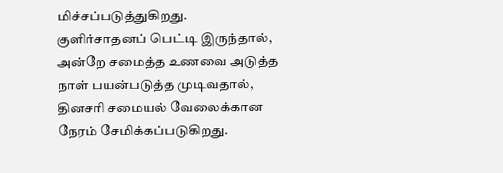மிச்சப்படுத்துகிறது. குளிர்சாதனப் பெட்டி இருந்தால், அன்றே சமைத்த உணவை அடுத்த நாள் பயன்படுத்த முடிவதால், தினசரி சமையல் வேலைக்கான நேரம் சேமிக்கப்படுகிறது.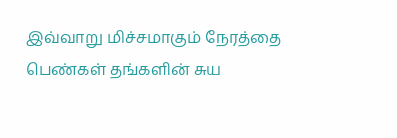இவ்வாறு மிச்சமாகும் நேரத்தை பெண்கள் தங்களின் சுய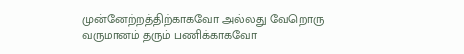முன்னேற்றத்திற்காகவோ அல்லது வேறொரு வருமானம் தரும் பணிக்காகவோ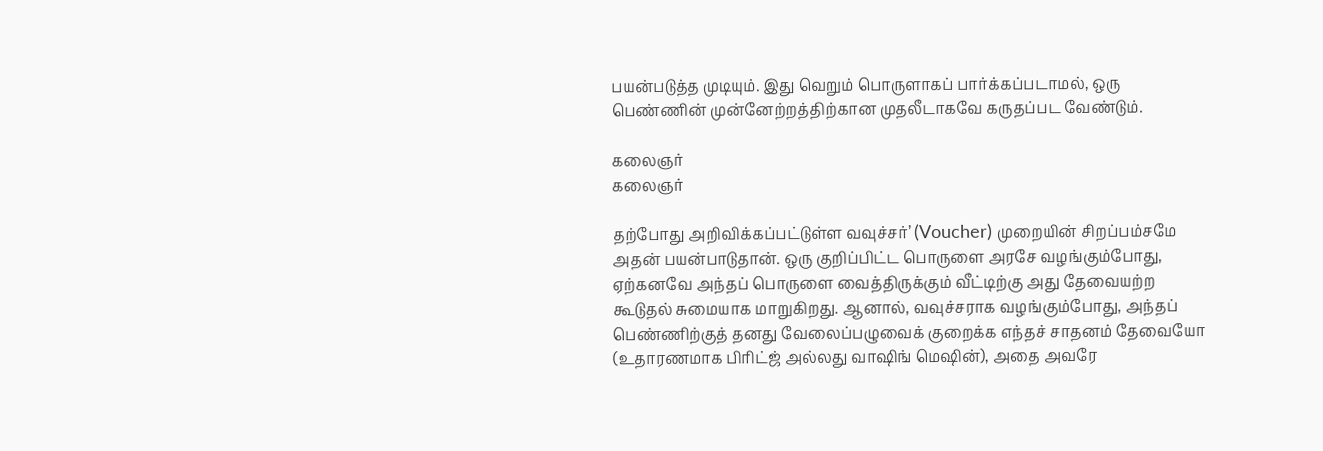பயன்படுத்த முடியும். இது வெறும் பொருளாகப் பார்க்கப்படாமல், ஒரு பெண்ணின் முன்னேற்றத்திற்கான முதலீடாகவே கருதப்பட வேண்டும்.

கலைஞர்
கலைஞர்

தற்போது அறிவிக்கப்பட்டுள்ள வவுச்சர்’ (Voucher) முறையின் சிறப்பம்சமே அதன் பயன்பாடுதான். ஒரு குறிப்பிட்ட பொருளை அரசே வழங்கும்போது, ஏற்கனவே அந்தப் பொருளை வைத்திருக்கும் வீட்டிற்கு அது தேவையற்ற கூடுதல் சுமையாக மாறுகிறது. ஆனால், வவுச்சராக வழங்கும்போது, அந்தப் பெண்ணிற்குத் தனது வேலைப்பழுவைக் குறைக்க எந்தச் சாதனம் தேவையோ (உதாரணமாக பிரிட்ஜ் அல்லது வாஷிங் மெஷின்), அதை அவரே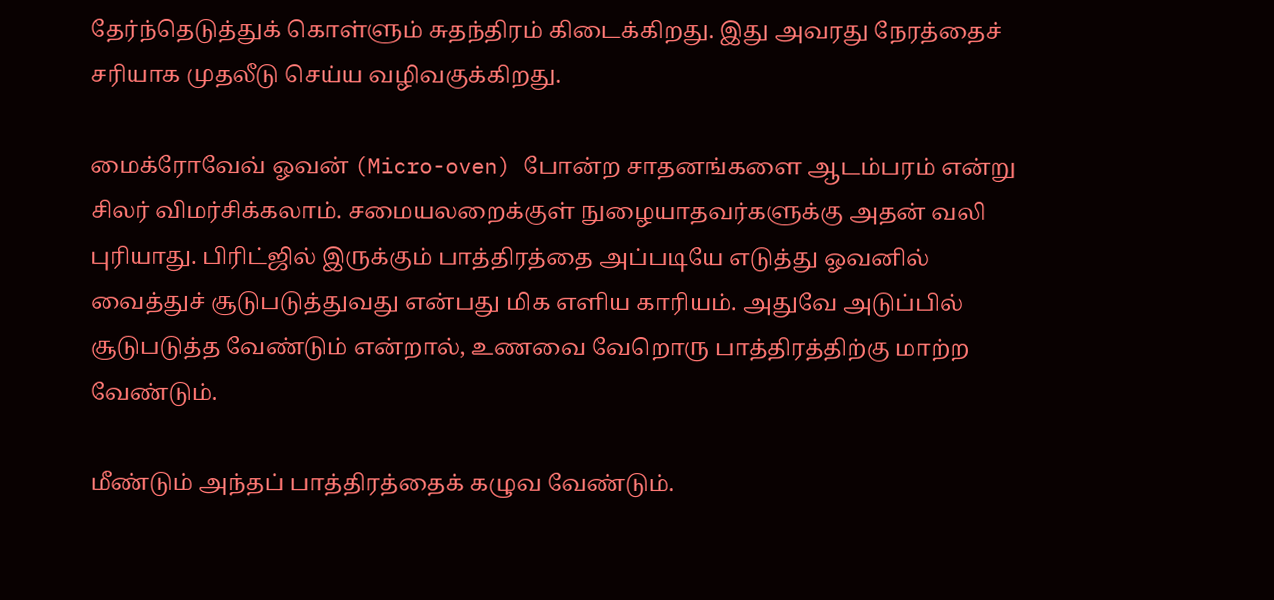தேர்ந்தெடுத்துக் கொள்ளும் சுதந்திரம் கிடைக்கிறது. இது அவரது நேரத்தைச் சரியாக முதலீடு செய்ய வழிவகுக்கிறது.

மைக்ரோவேவ் ஓவன் (Micro-oven) போன்ற சாதனங்களை ஆடம்பரம் என்று சிலர் விமர்சிக்கலாம். சமையலறைக்குள் நுழையாதவர்களுக்கு அதன் வலி புரியாது. பிரிட்ஜில் இருக்கும் பாத்திரத்தை அப்படியே எடுத்து ஓவனில் வைத்துச் சூடுபடுத்துவது என்பது மிக எளிய காரியம். அதுவே அடுப்பில் சூடுபடுத்த வேண்டும் என்றால், உணவை வேறொரு பாத்திரத்திற்கு மாற்ற வேண்டும்.

மீண்டும் அந்தப் பாத்திரத்தைக் கழுவ வேண்டும்.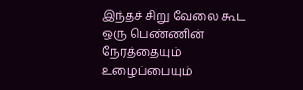இந்தச் சிறு வேலை கூட ஒரு பெண்ணின் நேரத்தையும் உழைப்பையும்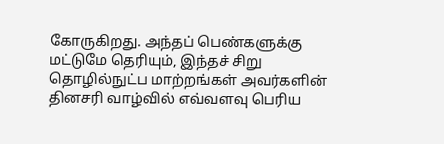கோருகிறது. அந்தப் பெண்களுக்கு மட்டுமே தெரியும், இந்தச் சிறு தொழில்நுட்ப மாற்றங்கள் அவர்களின் தினசரி வாழ்வில் எவ்வளவு பெரிய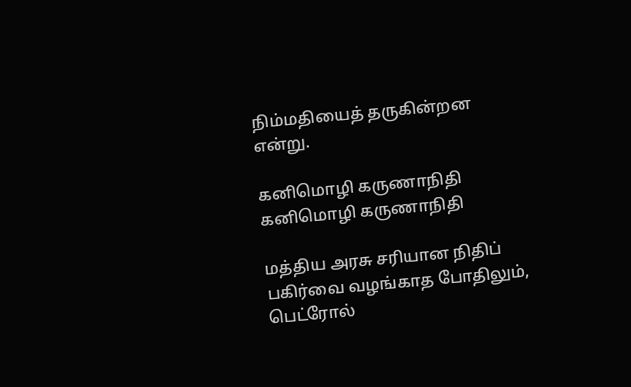நிம்மதியைத் தருகின்றன என்று.

கனிமொழி கருணாநிதி
கனிமொழி கருணாநிதி

மத்திய அரசு சரியான நிதிப் பகிர்வை வழங்காத போதிலும், பெட்ரோல்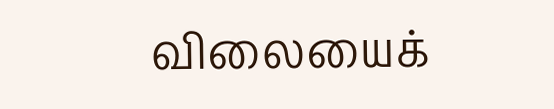விலையைக்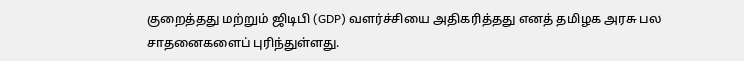குறைத்தது மற்றும் ஜிடிபி (GDP) வளர்ச்சியை அதிகரித்தது எனத் தமிழக அரசு பல சாதனைகளைப் புரிந்துள்ளது.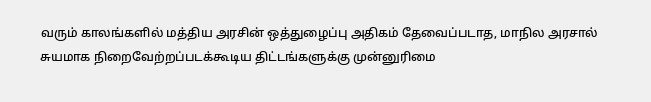வரும் காலங்களில் மத்திய அரசின் ஒத்துழைப்பு அதிகம் தேவைப்படாத, மாநில அரசால் சுயமாக நிறைவேற்றப்படக்கூடிய திட்டங்களுக்கு முன்னுரிமை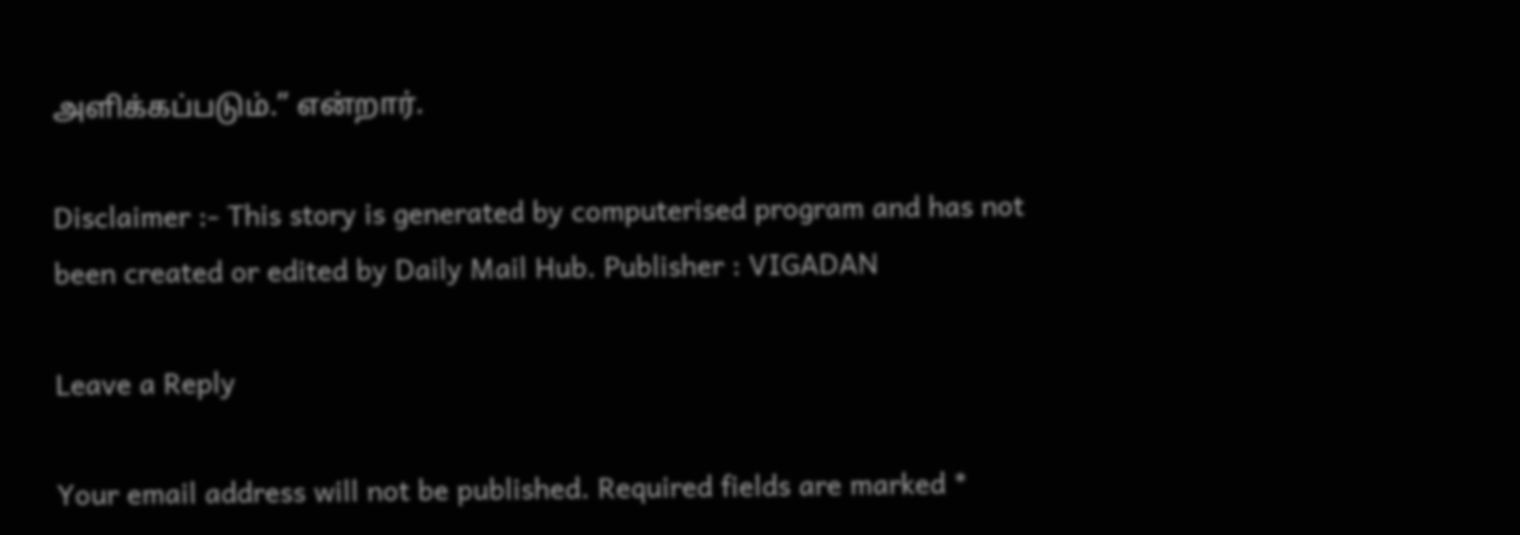அளிக்கப்படும்.” என்றார்.

Disclaimer :- This story is generated by computerised program and has not been created or edited by Daily Mail Hub. Publisher : VIGADAN

Leave a Reply

Your email address will not be published. Required fields are marked *